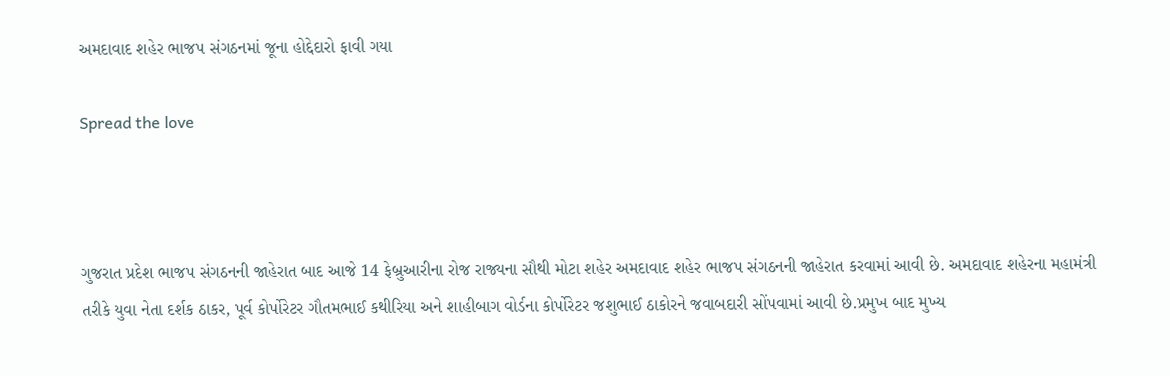અમદાવાદ શહેર ભાજપ સંગઠનમાં જૂના હોદ્દેદારો ફાવી ગયા

Spread the love



ગુજરાત પ્રદેશ ભાજપ સંગઠનની જાહેરાત બાદ આજે 14 ફેબ્રુઆરીના રોજ રાજ્યના સૌથી મોટા શહેર અમદાવાદ શહેર ભાજપ સંગઠનની જાહેરાત કરવામાં આવી છે. અમદાવાદ શહેરના મહામંત્રી તરીકે યુવા નેતા દર્શક ઠાકર, પૂર્વ કોર્પોરેટર ગૌતમભાઈ કથીરિયા અને શાહીબાગ વોર્ડના કોર્પોરેટર જશુભાઈ ઠાકોરને જવાબદારી સોંપવામાં આવી છે.પ્રમુખ બાદ મુખ્ય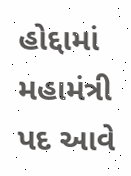હોદ્દામાં મહામંત્રી પદ આવે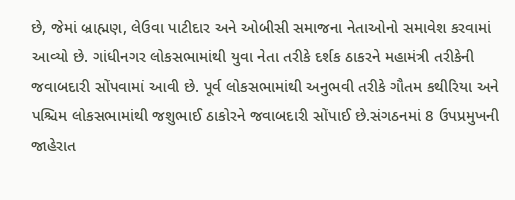છે, જેમાં બ્રાહ્મણ, લેઉવા પાટીદાર અને ઓબીસી સમાજના નેતાઓનો સમાવેશ કરવામાં આવ્યો છે. ગાંધીનગર લોકસભામાંથી યુવા નેતા તરીકે દર્શક ઠાકરને મહામંત્રી તરીકેની જવાબદારી સોંપવામાં આવી છે. પૂર્વ લોકસભામાંથી અનુભવી તરીકે ગૌતમ કથીરિયા અને પશ્ચિમ લોકસભામાંથી જશુભાઈ ઠાકોરને જવાબદારી સોંપાઈ છે.સંગઠનમાં 8 ઉપપ્રમુખની જાહેરાત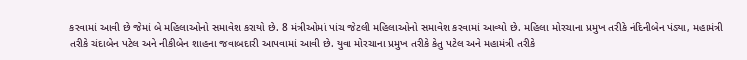કરવામાં આવી છે જેમાં બે મહિલાઓનો સમાવેશ કરાયો છે. 8 મંત્રીઓમાં પાંચ જેટલી મહિલાઓનો સમાવેશ કરવામાં આવ્યો છે. મહિલા મોરચાના પ્રમુખ તરીકે નંદિનીબેન પંડ્યા, મહામંત્રી તરીકે ચંદાબેન પટેલ અને નીકીબેન શાહના જવાબદારી આપવામાં આવી છે. યુવા મોરચાના પ્રમુખ તરીકે કેતુ પટેલ અને મહામંત્રી તરીકે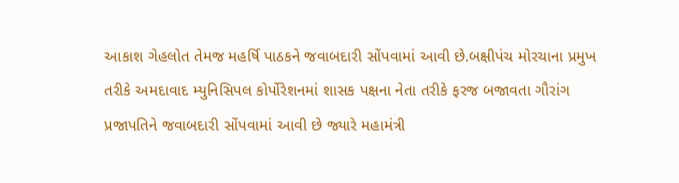આકાશ ગેહલોત તેમજ મહર્ષિ પાઠકને જવાબદારી સોંપવામાં આવી છે.બક્ષીપંચ મોરચાના પ્રમુખ તરીકે અમદાવાદ મ્યુનિસિપલ કોર્પોરેશનમાં શાસક પક્ષના નેતા તરીકે ફરજ બજાવતા ગૌરાંગ પ્રજાપતિને જવાબદારી સોંપવામાં આવી છે જ્યારે મહામંત્રી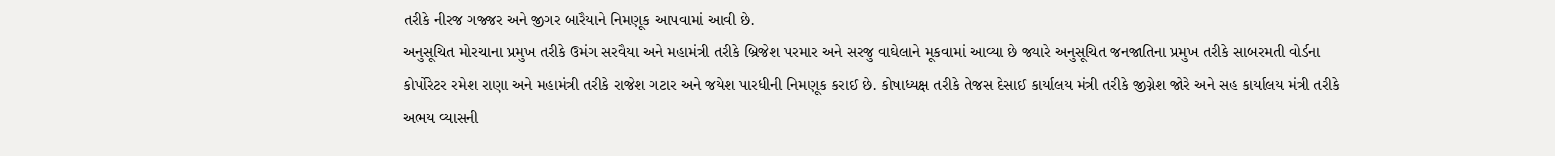તરીકે નીરજ ગજ્જર અને જીગર બારૈયાને નિમણૂક આપવામાં આવી છે.
અનુસૂચિત મોરચાના પ્રમુખ તરીકે ઉમંગ સરવૈયા અને મહામંત્રી તરીકે બ્રિજેશ પરમાર અને સરજુ વાઘેલાને મૂકવામાં આવ્યા છે જ્યારે અનુસૂચિત જનજાતિના પ્રમુખ તરીકે સાબરમતી વોર્ડના કોર્પોરેટર રમેશ રાણા અને મહામંત્રી તરીકે રાજેશ ગટાર અને જયેશ પારધીની નિમણૂક કરાઈ છે. કોષાધ્યક્ષ તરીકે તેજસ દેસાઈ કાર્યાલય મંત્રી તરીકે જીગ્નેશ જોરે અને સહ કાર્યાલય મંત્રી તરીકે અભય વ્યાસની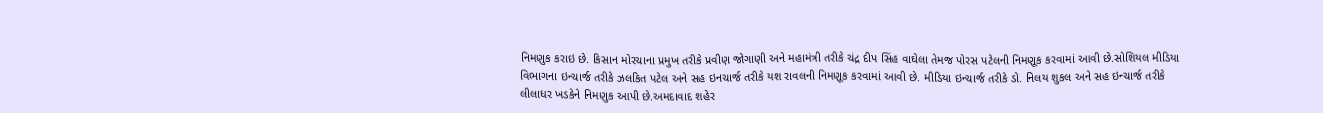નિમણુક કરાઇ છે. કિસાન મોરચાના પ્રમુખ તરીકે પ્રવીણ જોગાણી અને મહામંત્રી તરીકે ચંદ્ર દીપ સિંહ વાઘેલા તેમજ પોરસ પટેલની નિમણૂક કરવામાં આવી છે.સોશિયલ મીડિયા વિભાગના ઇન્ચાર્જ તરીકે ઝલકિત પટેલ અને સહ ઇનચાર્જ તરીકે યશ રાવલની નિમણૂક કરવામાં આવી છે. મીડિયા ઇન્ચાર્જ તરીકે ડો. નિલય શુકલ અને સહ ઇન્ચાર્જ તરીકે લીલાધર ખડકેને નિમણુક આપી છે.અમદાવાદ શહેર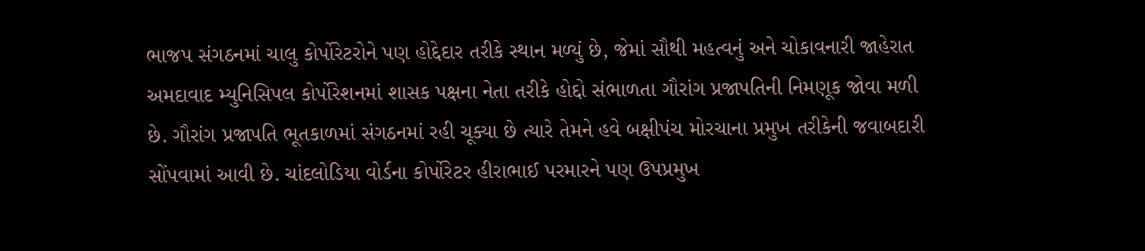ભાજપ સંગઠનમાં ચાલુ કોર્પોરેટરોને પણ હોદ્દેદાર તરીકે સ્થાન મળ્યું છે, જેમાં સૌથી મહત્વનું અને ચોકાવનારી જાહેરાત અમદાવાદ મ્યુનિસિપલ કોર્પોરેશનમાં શાસક પક્ષના નેતા તરીકે હોદ્દો સંભાળતા ગૌરાંગ પ્રજાપતિની નિમણૂક જોવા મળી છે. ગૌરાંગ પ્રજાપતિ ભૂતકાળમાં સંગઠનમાં રહી ચૂક્યા છે ત્યારે તેમને હવે બક્ષીપંચ મોરચાના પ્રમુખ તરીકેની જવાબદારી સોંપવામાં આવી છે. ચાંદલોડિયા વોર્ડના કોર્પોરેટર હીરાભાઈ પરમારને પણ ઉપપ્રમુખ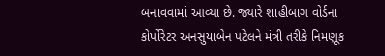બનાવવામાં આવ્યા છે. જ્યારે શાહીબાગ વોર્ડના કોર્પોરેટર અનસુયાબેન પટેલને મંત્રી તરીકે નિમણૂક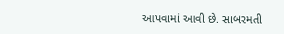આપવામાં આવી છે. સાબરમતી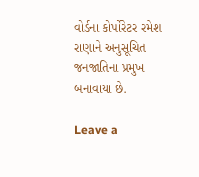વોર્ડના કોર્પોરેટર રમેશ રાણાને અનુસૂચિત જનજાતિના પ્રમુખ બનાવાયા છે.

Leave a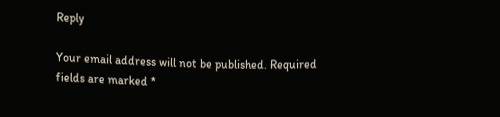Reply

Your email address will not be published. Required fields are marked *